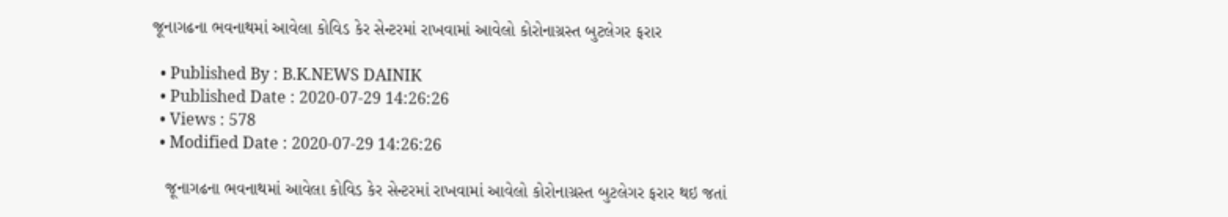જૂનાગઢના ભવનાથમાં આવેલા કોવિડ કેર સેન્ટરમાં રાખવામાં આવેલો કોરોનાગ્રસ્ત બુટલેગર ફરાર

  • Published By : B.K.NEWS DAINIK
  • Published Date : 2020-07-29 14:26:26
  • Views : 578
  • Modified Date : 2020-07-29 14:26:26

   જૂનાગઢના ભવનાથમાં આવેલા કોવિડ કેર સેન્ટરમાં રાખવામાં આવેલો કોરોનાગ્રસ્ત બુટલેગર ફરાર થઇ જતાં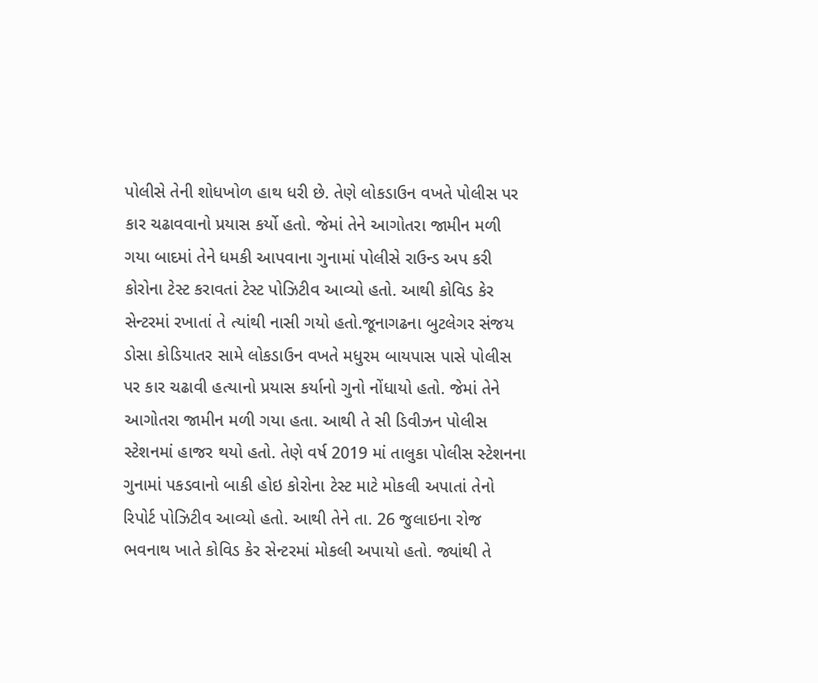પોલીસે તેની શોધખોળ હાથ ધરી છે. તેણે લોકડાઉન વખતે પોલીસ પર કાર ચઢાવવાનો પ્રયાસ કર્યો હતો. જેમાં તેને આગોતરા જામીન મળી ગયા બાદમાં તેને ધમકી આપવાના ગુનામાં પોલીસે રાઉન્ડ અપ કરી કોરોના ટેસ્ટ કરાવતાં ટેસ્ટ પોઝિટીવ આવ્યો હતો. આથી કોવિડ કેર સેન્ટરમાં રખાતાં તે ત્યાંથી નાસી ગયો હતો.જૂનાગઢના બુટલેગર સંજય ડોસા કોડિયાતર સામે લોકડાઉન વખતે મધુરમ બાયપાસ પાસે પોલીસ પર કાર ચઢાવી હત્યાનો પ્રયાસ કર્યાનો ગુનો નોંધાયો હતો. જેમાં તેને આગોતરા જામીન મળી ગયા હતા. આથી તે સી ડિવીઝન પોલીસ સ્ટેશનમાં હાજર થયો હતો. તેણે વર્ષ 2019 માં તાલુકા પોલીસ સ્ટેશનના ગુનામાં પકડવાનો બાકી હોઇ કોરોના ટેસ્ટ માટે મોકલી અપાતાં તેનો રિપોર્ટ પોઝિટીવ આવ્યો હતો. આથી તેને તા. 26 જુલાઇના રોજ ભવનાથ ખાતે કોવિડ કેર સેન્ટરમાં મોકલી અપાયો હતો. જ્યાંથી તે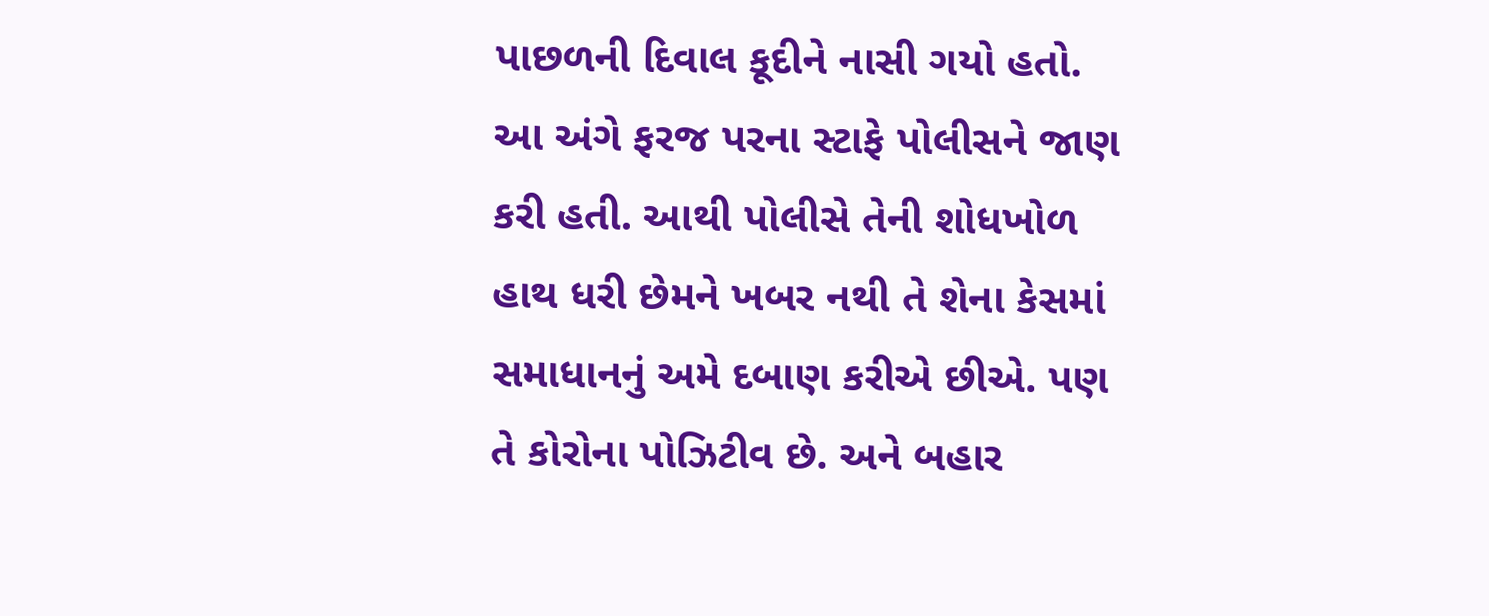પાછળની દિવાલ કૂદીને નાસી ગયો હતો. આ અંગે ફરજ પરના સ્ટાફે પોલીસને જાણ કરી હતી. આથી પોલીસે તેની શોધખોળ હાથ ધરી છેમને ખબર નથી તે શેના કેસમાં સમાધાનનું અમે દબાણ કરીએ છીએ. પણ તે કોરોના પોઝિટીવ છે. અને બહાર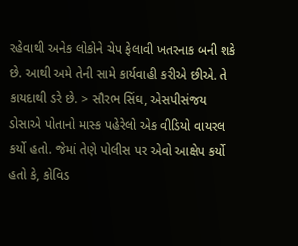રહેવાથી અનેક લોકોને ચેપ ફેલાવી ખતરનાક બની શકે છે. આથી અમે તેની સામે કાર્યવાહી કરીએ છીએ. તે કાયદાથી ડરે છે. > સૌરભ સિંઘ, એસપીસંજય ડોસાએ પોતાનો માસ્ક પહેરેલો એક વીડિયો વાયરલ કર્યો હતો. જેમાં તેણે પોલીસ પર એવો આક્ષેપ કર્યો હતો કે, કોવિડ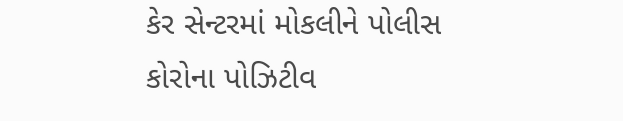કેર સેન્ટરમાં મોકલીને પોલીસ કોરોના પોઝિટીવ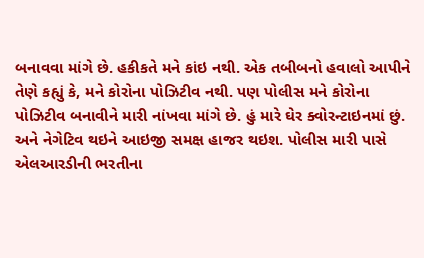બનાવવા માંગે છે. હકીકતે મને કાંઇ નથી. એક તબીબનો હવાલો આપીને તેણે કહ્યું કે, મને કોરોના પોઝિટીવ નથી. પણ પોલીસ મને કોરોના પોઝિટીવ બનાવીને મારી નાંખવા માંગે છે. હું મારે ઘેર ક્વોરન્ટાઇનમાં છું. અને નેગેટિવ થઇને આઇજી સમક્ષ હાજર થઇશ. પોલીસ મારી પાસે એલઆરડીની ભરતીના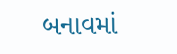બનાવમાં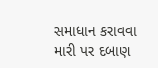સમાધાન કરાવવા મારી પર દબાણ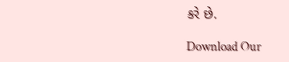કરે છે.

Download Our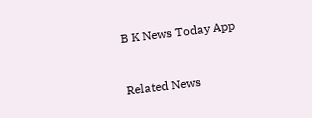B K News Today App



Related News